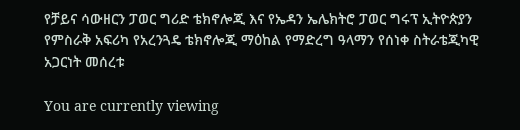የቻይና ሳውዘርን ፓወር ግሪድ ቴክኖሎጂ እና የኤዳን ኤሌክትሮ ፓወር ግሩፕ ኢትዮጵያን የምስራቅ አፍሪካ የአረንጓዴ ቴክኖሎጂ ማዕከል የማድረግ ዓላማን የሰነቀ ስትራቴጂካዊ አጋርነት መሰረቱ

You are currently viewing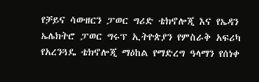የቻይና ሳውዘርን ፓወር ግሪድ ቴክኖሎጂ እና የኤዳን ኤሌክትሮ ፓወር ግሩፕ ኢትዮጵያን የምስራቅ አፍሪካ የአረንጓዴ ቴክኖሎጂ ማዕከል የማድረግ ዓላማን የሰነቀ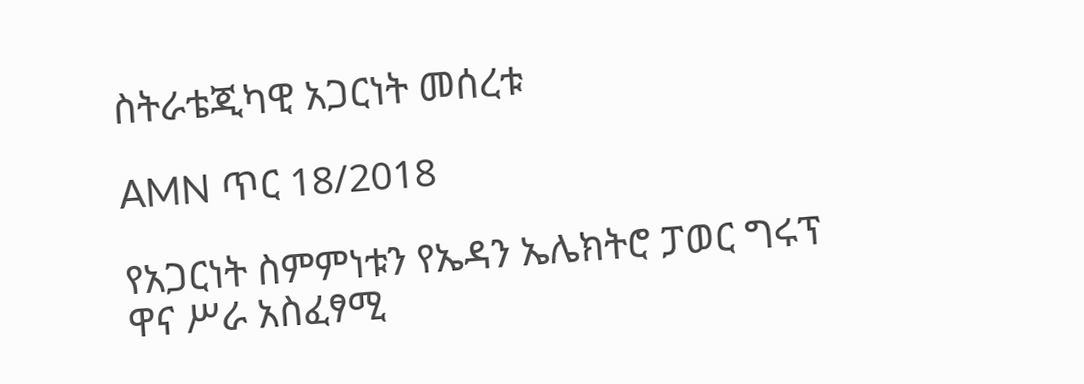ስትራቴጂካዊ አጋርነት መሰረቱ

AMN ጥር 18/2018

የአጋርነት ስምምነቱን የኤዳን ኤሌክትሮ ፓወር ግሩፕ ዋና ሥራ አስፈፃሚ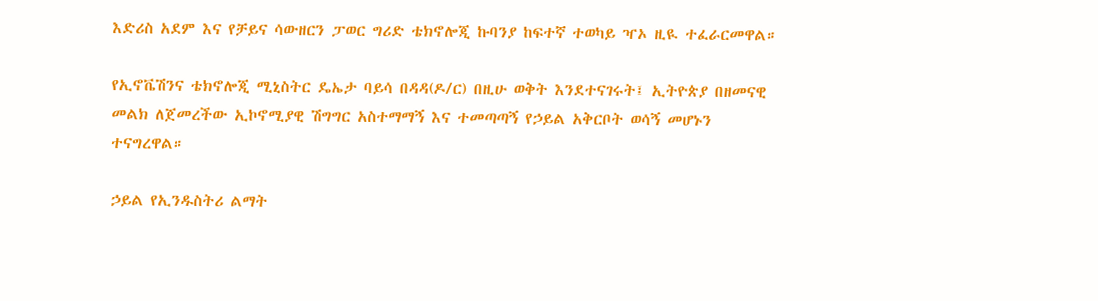እድሪስ አደም እና የቻይና ሳውዘርን ፓወር ግሪድ ቴክኖሎጂ ኩባንያ ከፍተኛ ተወካይ ዣኦ ዚዪ ተፈራርመዋል።

የኢኖቬሽንና ቴክኖሎጂ ሚኒስትር ዴኤታ ባይሳ በዳዳ(ዶ/ር) በዚሁ ወቅት እንደተናገሩት፤ ኢትዮጵያ በዘመናዊ መልክ ለጀመረችው ኢኮኖሚያዊ ሽግግር አስተማማኝ እና ተመጣጣኝ የኃይል አቅርቦት ወሳኝ መሆኑን ተናግረዋል።

ኃይል የኢንዱስትሪ ልማት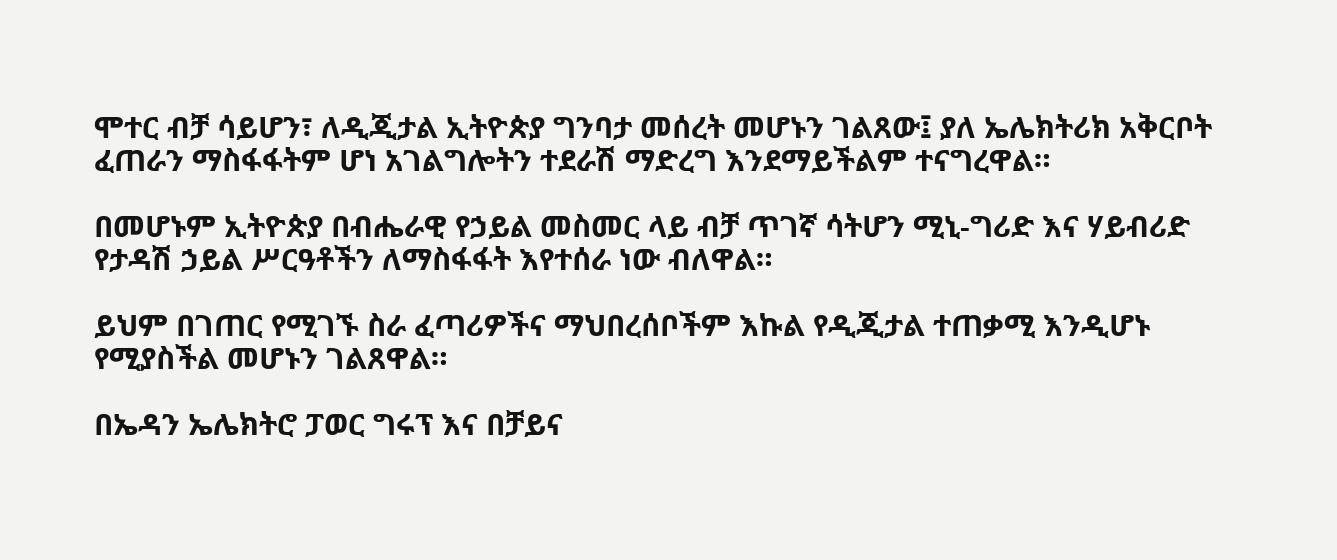ሞተር ብቻ ሳይሆን፣ ለዲጂታል ኢትዮጵያ ግንባታ መሰረት መሆኑን ገልጸው፤ ያለ ኤሌክትሪክ አቅርቦት ፈጠራን ማስፋፋትም ሆነ አገልግሎትን ተደራሽ ማድረግ እንደማይችልም ተናግረዋል።

በመሆኑም ኢትዮጵያ በብሔራዊ የኃይል መስመር ላይ ብቻ ጥገኛ ሳትሆን ሚኒ-ግሪድ እና ሃይብሪድ የታዳሽ ኃይል ሥርዓቶችን ለማስፋፋት እየተሰራ ነው ብለዋል።

ይህም በገጠር የሚገኙ ስራ ፈጣሪዎችና ማህበረሰቦችም እኩል የዲጂታል ተጠቃሚ እንዲሆኑ የሚያስችል መሆኑን ገልጸዋል።

በኤዳን ኤሌክትሮ ፓወር ግሩፕ እና በቻይና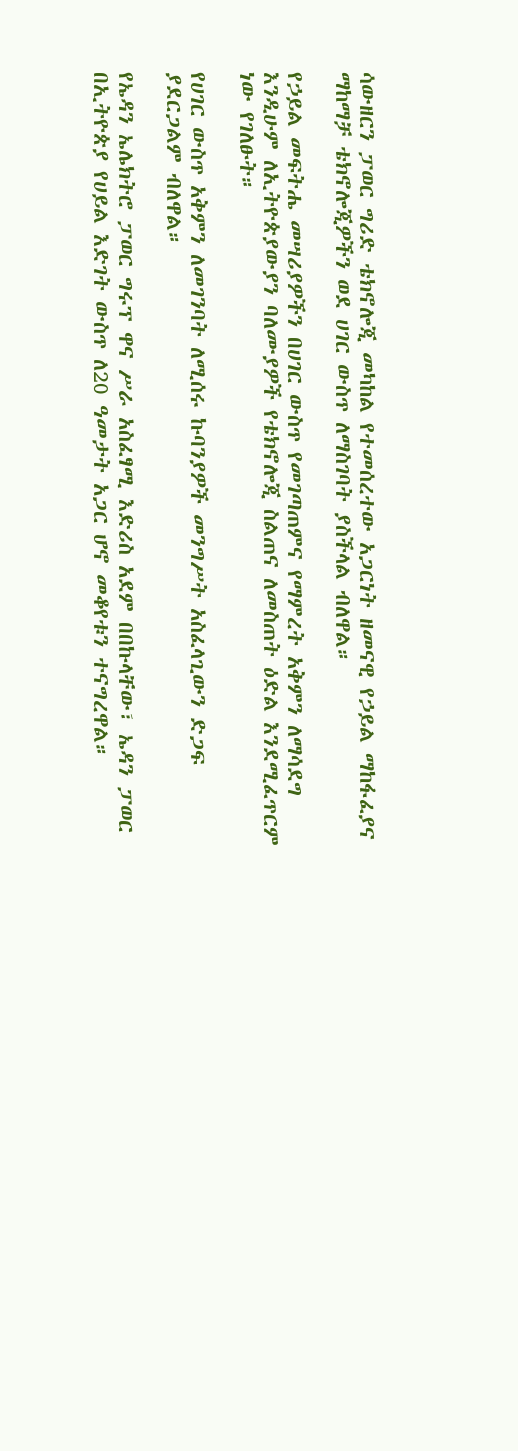ሳውዘርን ፓወር ግሪድ ቴክኖሎጂ መካከል የተመሰረተው አጋርነት ዘመናዊ የኃይል ማከፋፈያና ማከማቻ ቴክኖሎጂዎችን ወደ ሀገር ውስጥ ለማስገባት ያስችላል ብለዋል።

የኃይል መፍትሔ መሣሪያዎችን በሀገር ውስጥ የመገጣጠምና የማምረት አቅምን ለማሳደግ እንዲሁም ለኢትዮጵያውያን ባለሙያዎች የቴክኖሎጂ ስልጠና ለመስጠት ዕድል እንደሚፈጥርም ነው የገለፁት።

የሀገር ውስጥ አቅምን ለመገንባት ለሚሰሩ ኩባንያዎች መንግሥት አስፈላጊውን ድጋፍ ያደርጋልም ብለዋል።

የኤዳን ኤሌክትሮ ፓወር ግሩፕ ዋና ሥራ አስፈፃሚ እድሪስ አደም በበኩላቸው፣ ኤዳን ፓወር በኢትዮጵያ የሀይል እድገት ውስጥ ለ20 ዓመታት አጋር ሆኖ መቆየቱን ተናግረዋል።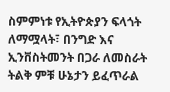ስምምነቱ የኢትዮጵያን ፍላጎት ለማሟላት፣ በንግድ እና ኢንቨስትመንት በጋራ ለመስራት ትልቅ ምቹ ሁኔታን ይፈጥራል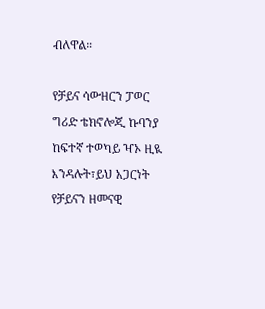ብለዋል።

የቻይና ሳውዘርን ፓወር ግሪድ ቴክኖሎጂ ኩባንያ ከፍተኛ ተወካይ ዣኦ ዚዪ እንዳሉት፣ይህ አጋርነት የቻይናን ዘመናዊ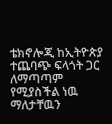ቴክኖሎጂ ከኢትዮጵያ ተጨባጭ ፍላጎት ጋር ለማጣጣም የሚያስችል ነዉ ማለታቸዉን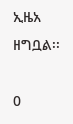ኢዜአ ዘግቧል፡፡

0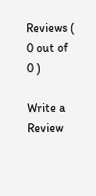Reviews ( 0 out of 0 )

Write a Review